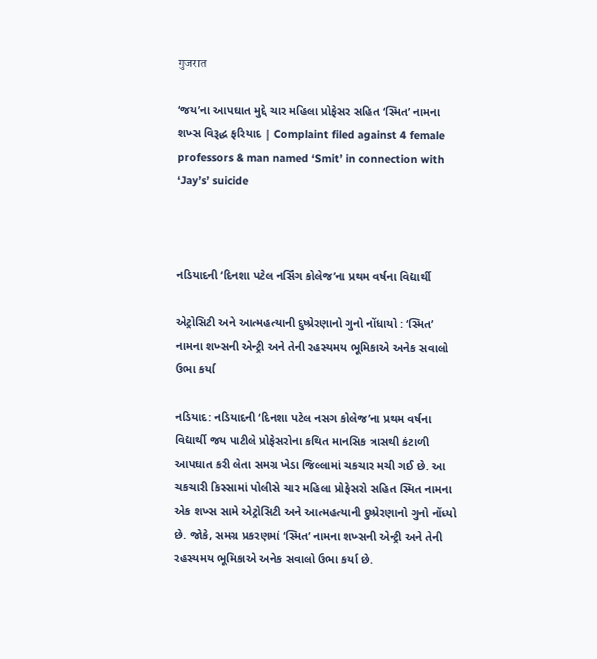गुजरात

‘જય’ના આપઘાત મુદ્દે ચાર મહિલા પ્રોફેસર સહિત ‘સ્મિત’ નામના શખ્સ વિરૂદ્ધ ફરિયાદ | Complaint filed against 4 female professors & man named ‘Smit’ in connection with ‘Jay’s’ suicide



નડિયાદની ‘દિનશા પટેલ નર્સિંગ કોલેજ’ના પ્રથમ વર્ષના વિદ્યાર્થી

એટ્રોસિટી અને આત્મહત્યાની દુષ્પ્રેરણાનો ગુનો નોંધાયો : ‘સ્મિત’ નામના શખ્સની એન્ટ્રી અને તેની રહસ્યમય ભૂમિકાએ અનેક સવાલો ઉભા કર્યા

નડિયાદ: નડિયાદની ‘દિનશા પટેલ નસગ કોલેજ’ના પ્રથમ વર્ષના વિદ્યાર્થી જય પાટીલે પ્રોફેસરોના કથિત માનસિક ત્રાસથી કંટાળી આપઘાત કરી લેતા સમગ્ર ખેડા જિલ્લામાં ચકચાર મચી ગઈ છે. આ ચકચારી કિસ્સામાં પોલીસે ચાર મહિલા પ્રોફેસરો સહિત સ્મિત નામના એક શખ્સ સામે એટ્રોસિટી અને આત્મહત્યાની દુષ્પ્રેરણાનો ગુનો નોંધ્યો છે. જોકે, સમગ્ર પ્રકરણમાં ‘સ્મિત’ નામના શખ્સની એન્ટ્રી અને તેની રહસ્યમય ભૂમિકાએ અનેક સવાલો ઉભા કર્યા છે.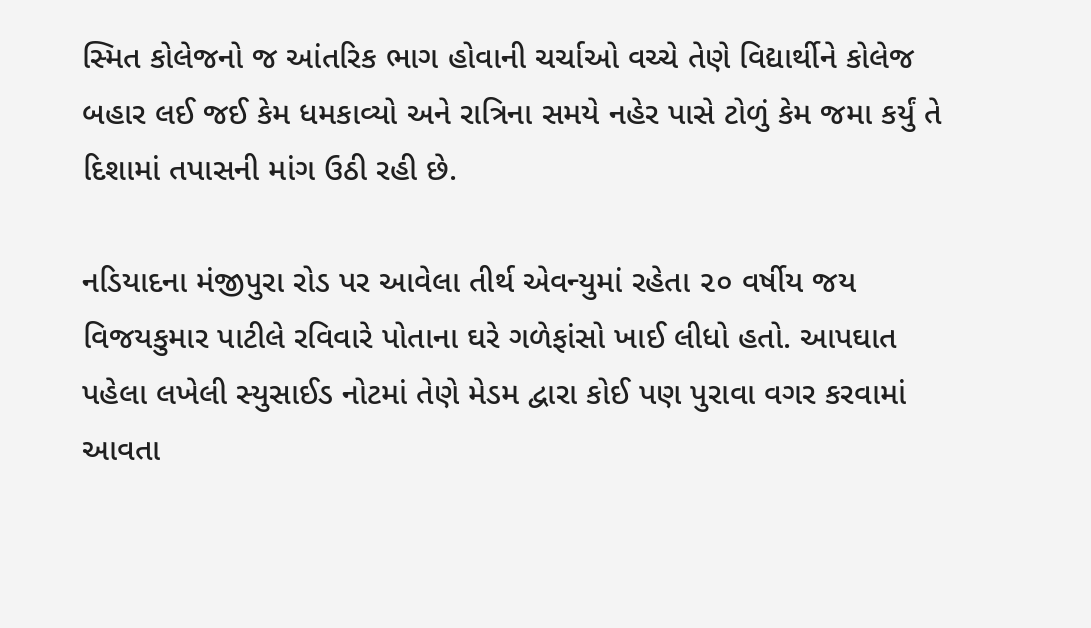સ્મિત કોલેજનો જ આંતરિક ભાગ હોવાની ચર્ચાઓ વચ્ચે તેણે વિદ્યાર્થીને કોલેજ બહાર લઈ જઈ કેમ ધમકાવ્યો અને રાત્રિના સમયે નહેર પાસે ટોળું કેમ જમા કર્યું તે દિશામાં તપાસની માંગ ઉઠી રહી છે.

નડિયાદના મંજીપુરા રોડ પર આવેલા તીર્થ એવન્યુમાં રહેતા ૨૦ વર્ષીય જય વિજયકુમાર પાટીલે રવિવારે પોતાના ઘરે ગળેફાંસો ખાઈ લીધો હતો. આપઘાત પહેલા લખેલી સ્યુસાઈડ નોટમાં તેણે મેડમ દ્વારા કોઈ પણ પુરાવા વગર કરવામાં આવતા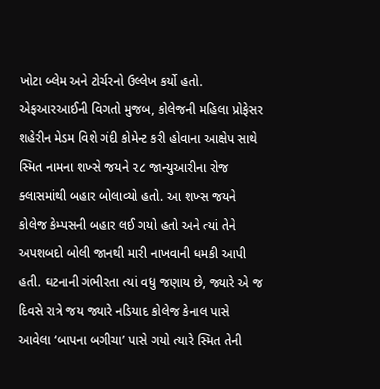ખોટા બ્લેમ અને ટોર્ચરનો ઉલ્લેખ કર્યો હતો. એફઆરઆઈની વિગતો મુજબ, કોલેજની મહિલા પ્રોફેસર શહેરીન મેડમ વિશે ગંદી કોમેન્ટ કરી હોવાના આક્ષેપ સાથે સ્મિત નામના શખ્સે જયને ૨૮ જાન્યુઆરીના રોજ ક્લાસમાંથી બહાર બોલાવ્યો હતો. આ શખ્સ જયને કોલેજ કેમ્પસની બહાર લઈ ગયો હતો અને ત્યાં તેને અપશબદો બોલી જાનથી મારી નાખવાની ધમકી આપી હતી. ઘટનાની ગંભીરતા ત્યાં વધુ જણાય છે, જ્યારે એ જ દિવસે રાત્રે જય જ્યારે નડિયાદ કોલેજ કેનાલ પાસે આવેલા ‘બાપના બગીચા’ પાસે ગયો ત્યારે સ્મિત તેની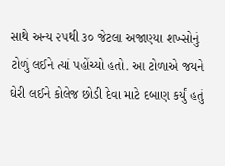સાથે અન્ય ૨૫થી ૩૦ જેટલા અજાણ્યા શખ્સોનું ટોળું લઈને ત્યાં પહોંચ્યો હતો. આ ટોળાએ જયને ઘેરી લઈને કોલેજ છોડી દેવા માટે દબાણ કર્યું હતું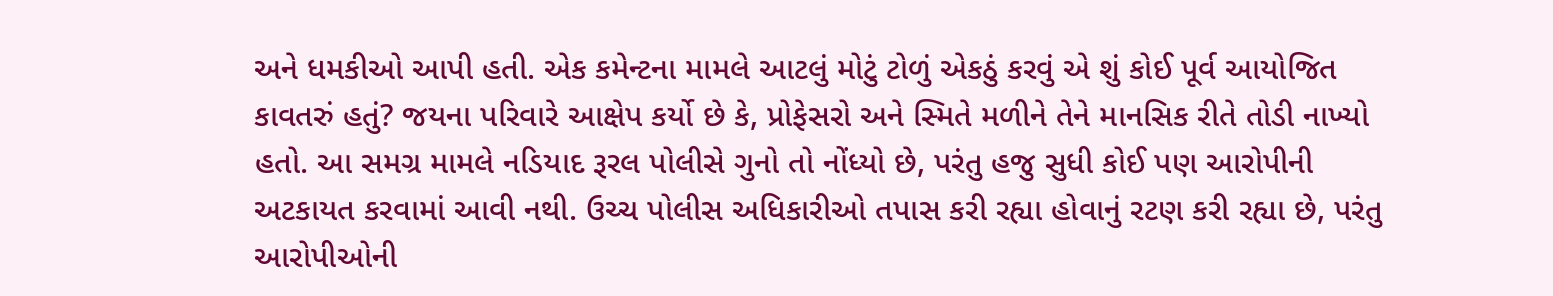અને ધમકીઓ આપી હતી. એક કમેન્ટના મામલે આટલું મોટું ટોળું એકઠું કરવું એ શું કોઈ પૂર્વ આયોજિત કાવતરું હતું? જયના પરિવારે આક્ષેપ કર્યો છે કે, પ્રોફેસરો અને સ્મિતે મળીને તેને માનસિક રીતે તોડી નાખ્યો હતો. આ સમગ્ર મામલે નડિયાદ રૂરલ પોલીસે ગુનો તો નોંધ્યો છે, પરંતુ હજુ સુધી કોઈ પણ આરોપીની અટકાયત કરવામાં આવી નથી. ઉચ્ચ પોલીસ અધિકારીઓ તપાસ કરી રહ્યા હોવાનું રટણ કરી રહ્યા છે, પરંતુ આરોપીઓની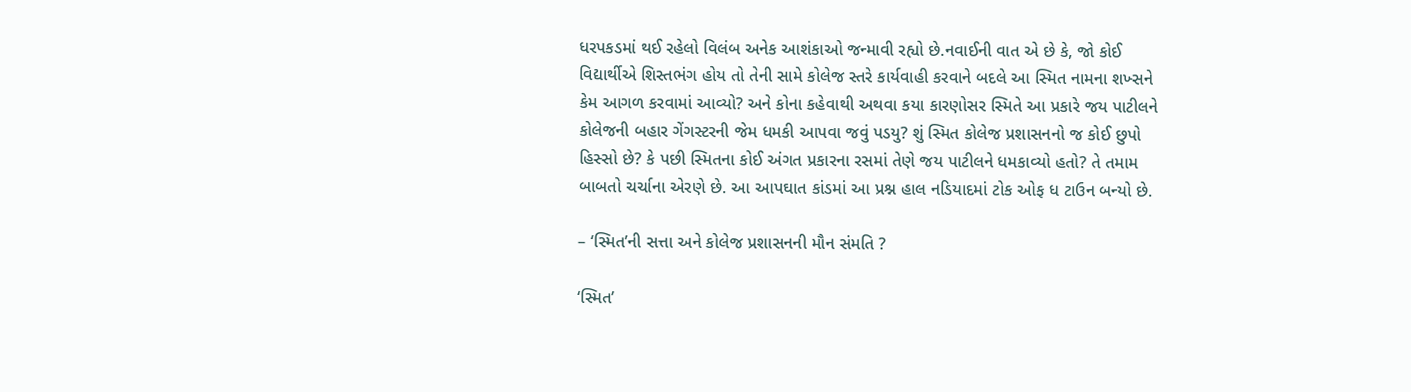ધરપકડમાં થઈ રહેલો વિલંબ અનેક આશંકાઓ જન્માવી રહ્યો છે.નવાઈની વાત એ છે કે, જો કોઈ વિદ્યાર્થીએ શિસ્તભંગ હોય તો તેની સામે કોલેજ સ્તરે કાર્યવાહી કરવાને બદલે આ સ્મિત નામના શખ્સને કેમ આગળ કરવામાં આવ્યો? અને કોના કહેવાથી અથવા કયા કારણોસર સ્મિતે આ પ્રકારે જય પાટીલને કોલેજની બહાર ગેંગસ્ટરની જેમ ધમકી આપવા જવું પડયુ? શું સ્મિત કોલેજ પ્રશાસનનો જ કોઈ છુપો હિસ્સો છે? કે પછી સ્મિતના કોઈ અંગત પ્રકારના રસમાં તેણે જય પાટીલને ધમકાવ્યો હતો? તે તમામ બાબતો ચર્ચાના એરણે છે. આ આપઘાત કાંડમાં આ પ્રશ્ન હાલ નડિયાદમાં ટોક ઓફ ધ ટાઉન બન્યો છે.

– ‘સ્મિત’ની સત્તા અને કોલેજ પ્રશાસનની મૌન સંમતિ ?

‘સ્મિત’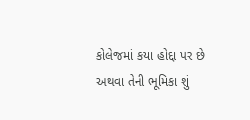કોલેજમાં કયા હોદ્દા પર છે અથવા તેની ભૂમિકા શું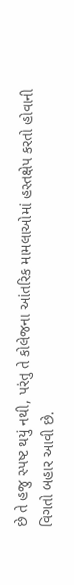છે તે હજુ સ્પષ્ટ થયું નથી, પરંતુ તે કોલેજના આંતરિક મામલાઓમાં હસ્તક્ષેપ કરતો હોવાની વિગતો બહાર આવી છે.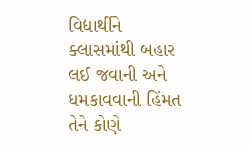વિદ્યાર્થીને ક્લાસમાંથી બહાર લઈ જવાની અને ધમકાવવાની હિંમત તેને કોણે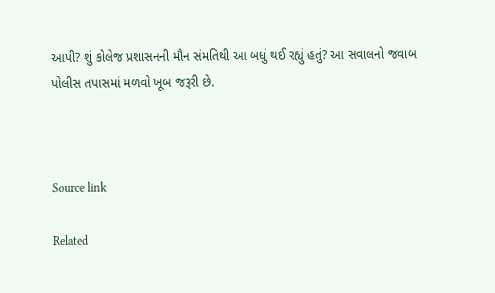આપી? શું કોલેજ પ્રશાસનની મૌન સંમતિથી આ બધું થઈ રહ્યું હતું? આ સવાલનો જવાબ પોલીસ તપાસમાં મળવો ખૂબ જરૂરી છે.



Source link

Related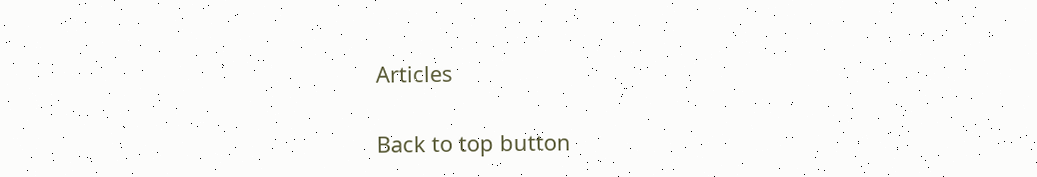Articles

Back to top button